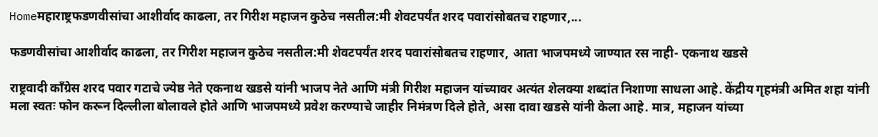Homeमहाराष्ट्रफडणवीसांचा आशीर्वाद काढला, तर गिरीश महाजन कुठेच नसतील:मी शेवटपर्यंत शरद पवारांसोबतच राहणार,...

फडणवीसांचा आशीर्वाद काढला, तर गिरीश महाजन कुठेच नसतील:मी शेवटपर्यंत शरद पवारांसोबतच राहणार, आता भाजपमध्ये जाण्यात रस नाही- एकनाथ खडसे

राष्ट्रवादी काँग्रेस शरद पवार गटाचे ज्येष्ठ नेते एकनाथ खडसे यांनी भाजप नेते आणि मंत्री गिरीश महाजन यांच्यावर अत्यंत शेलक्या शब्दांत निशाणा साधला आहे. केंद्रीय गृहमंत्री अमित शहा यांनी मला स्वतः फोन करून दिल्लीला बोलावले होते आणि भाजपमध्ये प्रवेश करण्याचे जाहीर निमंत्रण दिले होते, असा दावा खडसे यांनी केला आहे. मात्र, महाजन यांच्या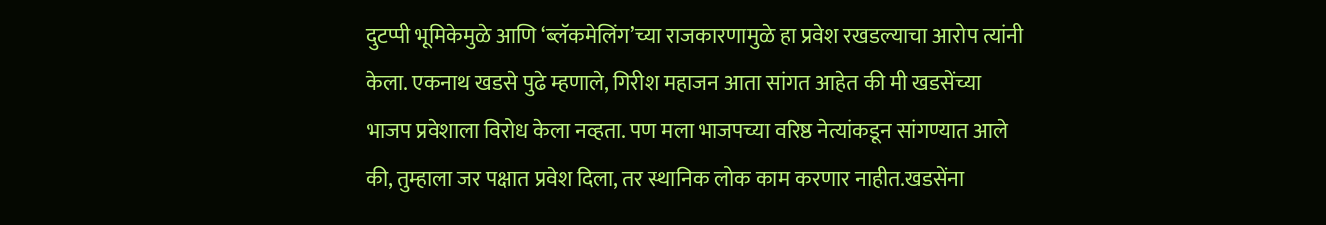दुटप्पी भूमिकेमुळे आणि ‘ब्लॅकमेलिंग’च्या राजकारणामुळे हा प्रवेश रखडल्याचा आरोप त्यांनी केला. एकनाथ खडसे पुढे म्हणाले, गिरीश महाजन आता सांगत आहेत की मी खडसेंच्या भाजप प्रवेशाला विरोध केला नव्हता. पण मला भाजपच्या वरिष्ठ नेत्यांकडून सांगण्यात आले की, तुम्हाला जर पक्षात प्रवेश दिला, तर स्थानिक लोक काम करणार नाहीत.खडसेंना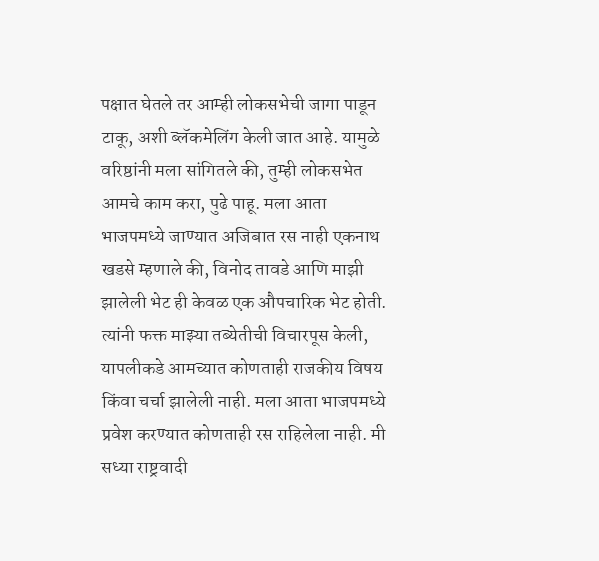पक्षात घेतले तर आम्ही लोकसभेची जागा पाडून टाकू, अशी ब्लॅकमेलिंग केली जात आहे. यामुळे वरिष्ठांनी मला सांगितले की, तुम्ही लोकसभेत आमचे काम करा, पुढे पाहू. मला आता भाजपमध्ये जाण्यात अजिबात रस नाही एकनाथ खडसे म्हणाले की, विनोद तावडे आणि माझी झालेली भेट ही केवळ एक औपचारिक भेट होती. त्यांनी फक्त माझ्या तब्येतीची विचारपूस केली, यापलीकडे आमच्यात कोणताही राजकीय विषय किंवा चर्चा झालेली नाही. मला आता भाजपमध्ये प्रवेश करण्यात कोणताही रस राहिलेला नाही. मी सध्या राष्ट्रवादी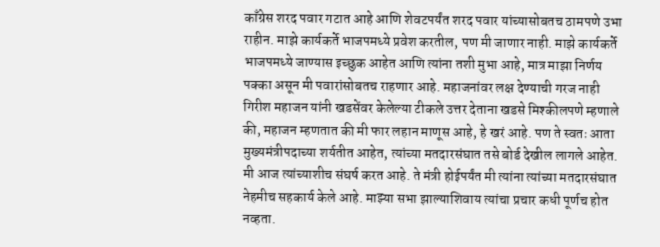काँग्रेस शरद पवार गटात आहे आणि शेवटपर्यंत शरद पवार यांच्यासोबतच ठामपणे उभा राहीन. माझे कार्यकर्ते भाजपमध्ये प्रवेश करतील, पण मी जाणार नाही. माझे कार्यकर्ते भाजपमध्ये जाण्यास इच्छुक आहेत आणि त्यांना तशी मुभा आहे, मात्र माझा निर्णय पक्का असून मी पवारांसोबतच राहणार आहे. महाजनांवर लक्ष देण्याची गरज नाही गिरीश महाजन यांनी खडसेंवर केलेल्या टीकले उत्तर देताना खडसे मिश्कीलपणे म्हणाले की, महाजन म्हणतात की मी फार लहान माणूस आहे, हे खरं आहे. पण ते स्वतः आता मुख्यमंत्रीपदाच्या शर्यतीत आहेत, त्यांच्या मतदारसंघात तसे बोर्ड देखील लागले आहेत. मी आज त्यांच्याशीच संघर्ष करत आहे. ते मंत्री होईपर्यंत मी त्यांना त्यांच्या मतदारसंघात नेहमीच सहकार्य केले आहे. माझ्या सभा झाल्याशिवाय त्यांचा प्रचार कधी पूर्णच होत नव्हता.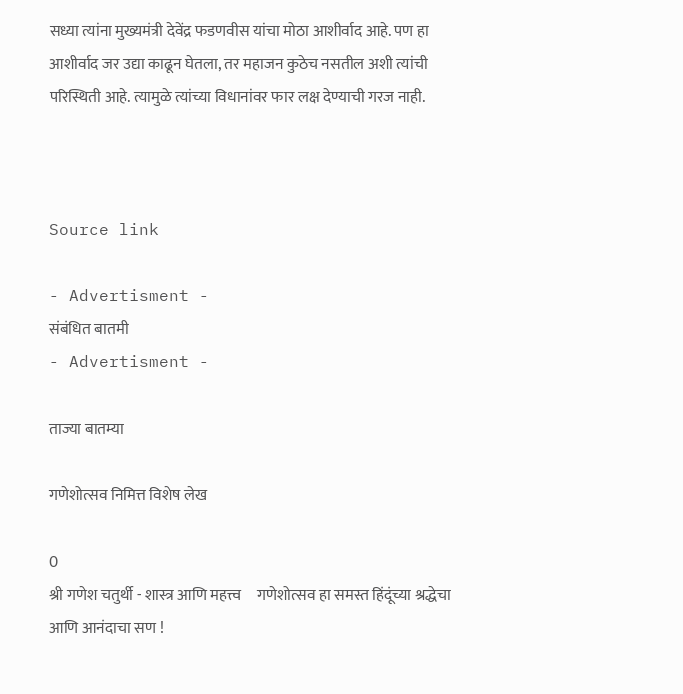सध्या त्यांना मुख्यमंत्री देवेंद्र फडणवीस यांचा मोठा आशीर्वाद आहे. पण हा आशीर्वाद जर उद्या काढून घेतला, तर महाजन कुठेच नसतील अशी त्यांची परिस्थिती आहे. त्यामुळे त्यांच्या विधानांवर फार लक्ष देण्याची गरज नाही.



Source link

- Advertisment -
संबंधित बातमी
- Advertisment -

ताज्या बातम्या

गणेशोत्सव निमित्त विशेष लेख

0
श्री गणेश चतुर्थी - शास्त्र आणि महत्त्व     गणेशोत्सव हा समस्त हिंदूंच्या श्रद्धेचा आणि आनंदाचा सण !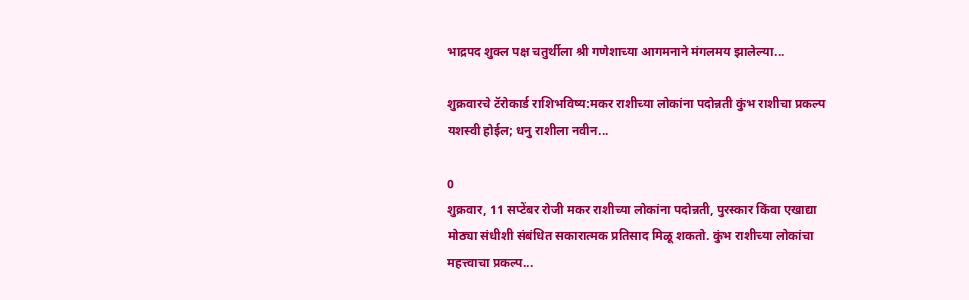भाद्रपद शुक्ल पक्ष चतुर्थीला श्री गणेशाच्या आगमनाने मंगलमय झालेल्या...

शुक्रवारचे टॅरोकार्ड राशिभविष्य:मकर राशीच्या लोकांना पदोन्नती कुंभ राशीचा प्रकल्प यशस्वी होईल; धनु राशीला नवीन...

0
शुक्रवार, 11 सप्टेंबर रोजी मकर राशीच्या लोकांना पदोन्नती, पुरस्कार किंवा एखाद्या मोठ्या संधीशी संबंधित सकारात्मक प्रतिसाद मिळू शकतो. कुंभ राशीच्या लोकांचा महत्त्वाचा प्रकल्प...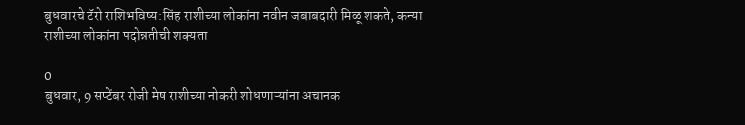बुधवारचे टॅरो राशिभविष्य:सिंह राशीच्या लोकांना नवीन जबाबदारी मिळू शकते, कन्या राशीच्या लोकांना पदोन्नतीची शक्यता

0
बुधवार, 9 सप्टेंबर रोजी मेष राशीच्या नोकरी शोधणाऱ्यांना अचानक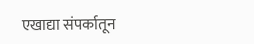एखाद्या संपर्कातून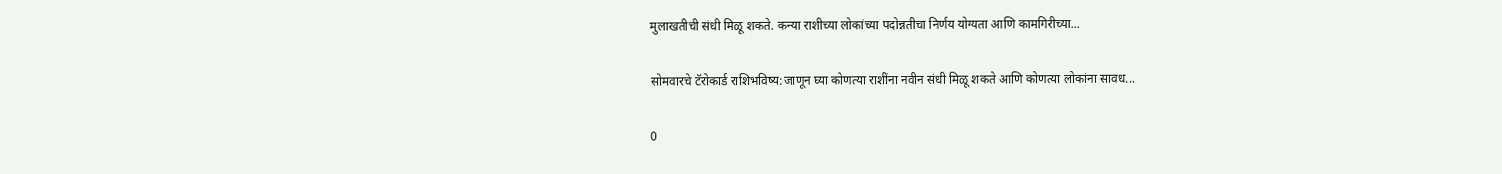मुलाखतीची संधी मिळू शकते. कन्या राशीच्या लोकांच्या पदोन्नतीचा निर्णय योग्यता आणि कामगिरीच्या...

सोमवारचे टॅरोकार्ड राशिभविष्य:जाणून घ्या कोणत्या राशींना नवीन संधी मिळू शकते आणि कोणत्या लोकांना सावध...

0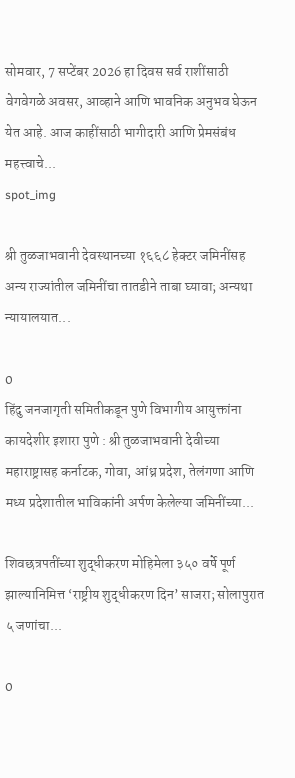सोमवार, 7 सप्टेंबर 2026 हा दिवस सर्व राशींसाठी वेगवेगळे अवसर, आव्हाने आणि भावनिक अनुभव घेऊन येत आहे. आज काहींसाठी भागीदारी आणि प्रेमसंबंध महत्त्वाचे...
spot_img

श्री तुळजाभवानी देवस्थानच्या १६६८ हेक्टर जमिनींसह अन्य राज्यांतील जमिनींचा तातडीने ताबा घ्यावा; अन्यथा न्यायालयात...

0
हिंदु जनजागृती समितीकडून पुणे विभागीय आयुक्तांना कायदेशीर इशारा पुणे : श्री तुळजाभवानी देवीच्या महाराष्ट्रासह कर्नाटक, गोवा, आंध्र प्रदेश, तेलंगणा आणि मध्य प्रदेशातील भाविकांनी अर्पण केलेल्या जमिनींच्या...

शिवछत्रपतींच्या शुद्धीकरण मोहिमेला ३५० वर्षे पूर्ण झाल्यानिमित्त ‘राष्ट्रीय शुद्धीकरण दिन’ साजरा; सोलापुरात ५ जणांचा...

0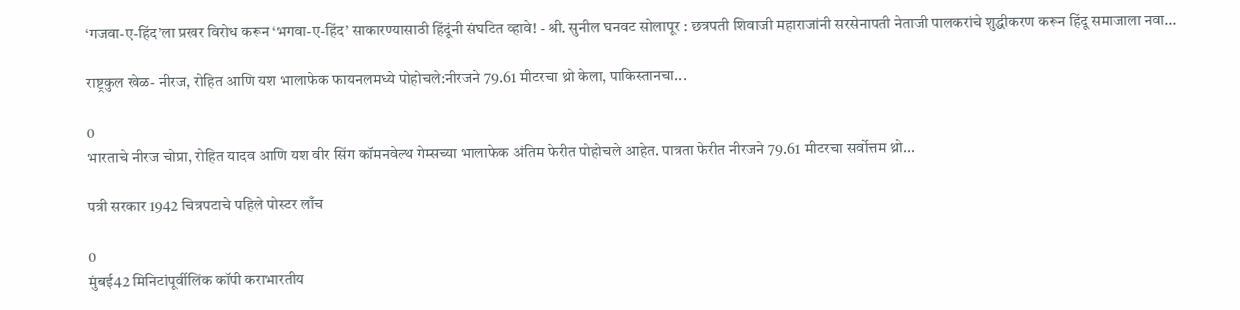‘गजवा-ए-हिंद’ला प्रखर विरोध करून ‘भगवा-ए-हिंद’ साकारण्यासाठी हिंदूंनी संघटित व्हावे! - श्री. सुनील घनवट सोलापूर : छत्रपती शिवाजी महाराजांनी सरसेनापती नेताजी पालकरांचे शुद्धीकरण करून हिंदू समाजाला नवा...

राष्ट्रकुल खेळ- नीरज, रोहित आणि यश भालाफेक फायनलमध्ये पोहोचले:नीरजने 79.61 मीटरचा थ्रो केला, पाकिस्तानचा...

0
भारताचे नीरज चोप्रा, रोहित यादव आणि यश वीर सिंग कॉमनवेल्थ गेम्सच्या भालाफेक अंतिम फेरीत पोहोचले आहेत. पात्रता फेरीत नीरजने 79.61 मीटरचा सर्वोत्तम थ्रो...

पत्री सरकार 1942 चित्रपटाचे पहिले पोस्टर लाँच

0
मुंबई42 मिनिटांपूर्वीलिंक कॉपी कराभारतीय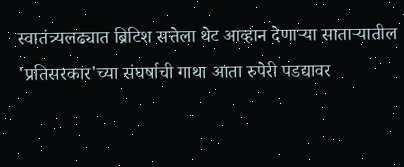स्वातंत्र्यलढ्यात ब्रिटिश सत्तेला थेट आव्हान देणाऱ्या साताऱ्यातील 'प्रतिसरकार'च्या संघर्षाची गाथा आता रुपेरी पडद्यावर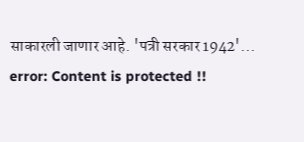साकारली जाणार आहे. 'पत्री सरकार 1942'...
error: Content is protected !!